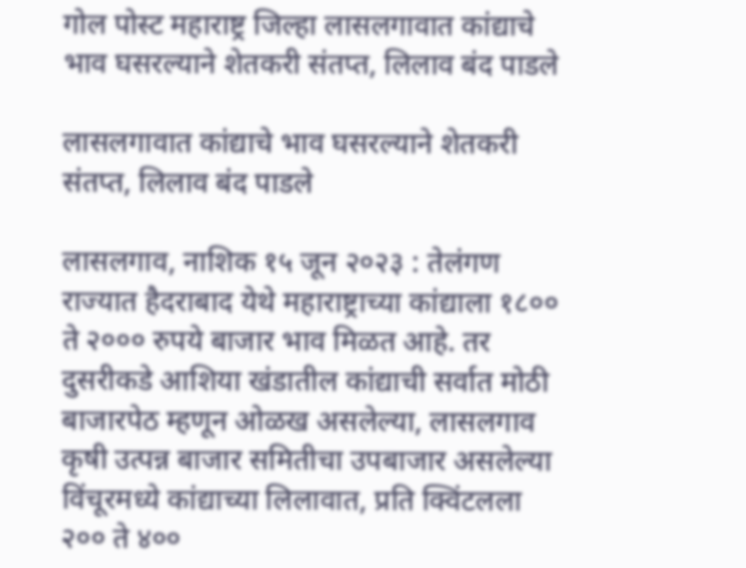गोल पोस्ट महाराष्ट्र जिल्हा लासलगावात कांद्याचे भाव घसरल्याने शेतकरी संतप्त, लिलाव बंद पाडले

लासलगावात कांद्याचे भाव घसरल्याने शेतकरी संतप्त, लिलाव बंद पाडले

लासलगाव, नाशिक १५ जून २०२३ : तेलंगण राज्यात हैदराबाद येथे महाराष्ट्राच्या कांद्याला १८०० ते २००० रुपये बाजार भाव मिळत आहे. तर दुसरीकडे आशिया खंडातील कांद्याची सर्वात मोठी बाजारपेठ म्हणून ओळख असलेल्या, लासलगाव कृषी उत्पन्न बाजार समितीचा उपबाजार असलेल्या विंचूरमध्ये कांद्याच्या लिलावात, प्रति क्विंटलला २०० ते ४००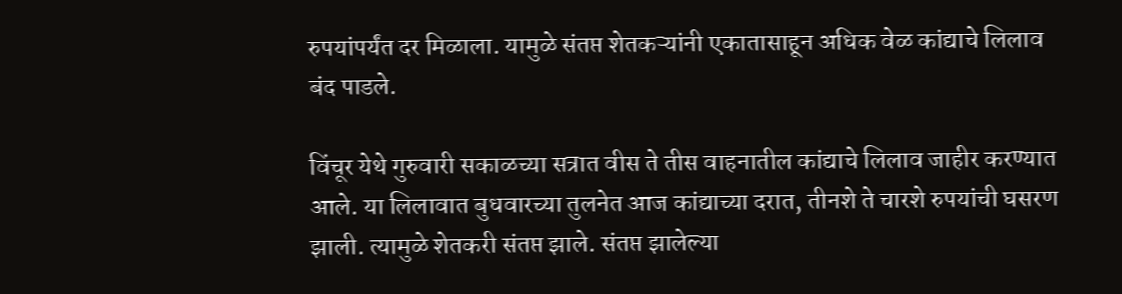रुपयांपर्यंत दर मिळाला. यामुळे संतप्त शेतकऱ्यांनी एकातासाहून अधिक वेळ कांद्याचे लिलाव बंद पाडले.

विंचूर येथे गुरुवारी सकाळच्या सत्रात वीस ते तीस वाहनातील कांद्याचे लिलाव जाहीर करण्यात आले. या लिलावात बुधवारच्या तुलनेत आज कांद्याच्या दरात, तीनशे ते चारशे रुपयांची घसरण झाली. त्यामुळे शेतकरी संतप्त झाले. संतप्त झालेल्या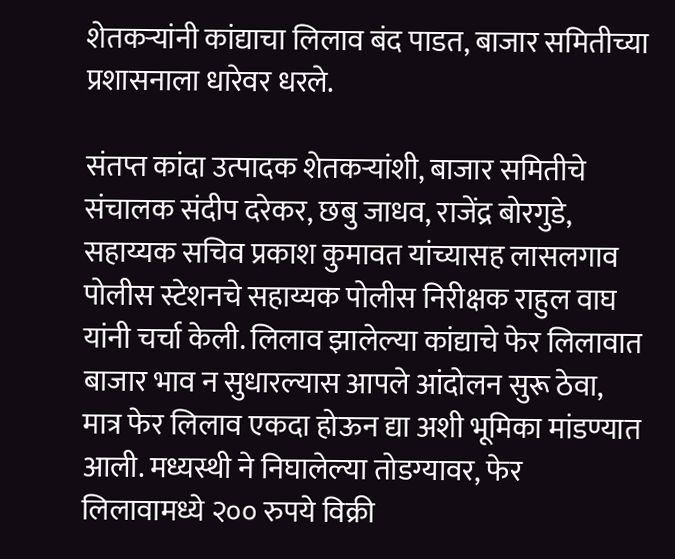शेतकऱ्यांनी कांद्याचा लिलाव बंद पाडत, बाजार समितीच्या प्रशासनाला धारेवर धरले.

संतप्त कांदा उत्पादक शेतकऱ्यांशी, बाजार समितीचे संचालक संदीप दरेकर, छबु जाधव, राजेंद्र बोरगुडे, सहाय्यक सचिव प्रकाश कुमावत यांच्यासह लासलगाव पोलीस स्टेशनचे सहाय्यक पोलीस निरीक्षक राहुल वाघ यांनी चर्चा केली. लिलाव झालेल्या कांद्याचे फेर लिलावात बाजार भाव न सुधारल्यास आपले आंदोलन सुरू ठेवा, मात्र फेर लिलाव एकदा होऊन द्या अशी भूमिका मांडण्यात आली. मध्यस्थी ने निघालेल्या तोडग्यावर, फेर लिलावामध्ये २०० रुपये विक्री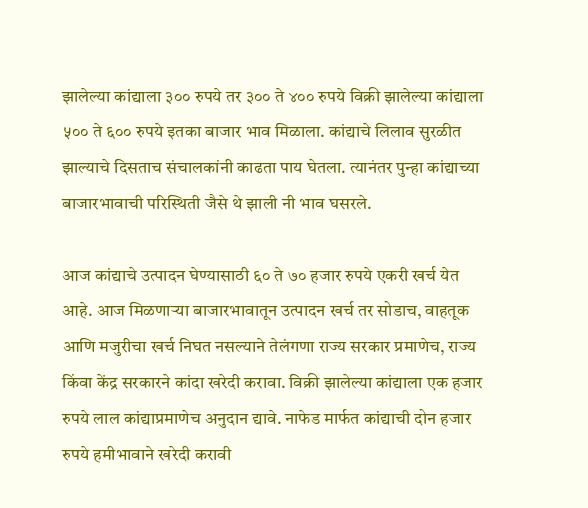झालेल्या कांद्याला ३०० रुपये तर ३०० ते ४०० रुपये विक्री झालेल्या कांद्याला ५०० ते ६०० रुपये इतका बाजार भाव मिळाला. कांद्याचे लिलाव सुरळीत झाल्याचे दिसताच संचालकांनी काढता पाय घेतला. त्यानंतर पुन्हा कांद्याच्या बाजारभावाची परिस्थिती जैसे थे झाली नी भाव घसरले.

आज कांद्याचे उत्पादन घेण्यासाठी ६० ते ७० हजार रुपये एकरी खर्च येत आहे. आज मिळणाऱ्या बाजारभावातून उत्पादन खर्च तर सोडाच, वाहतूक आणि मजुरीचा खर्च निघत नसल्याने तेलंगणा राज्य सरकार प्रमाणेच, राज्य किंवा केंद्र सरकारने कांदा खरेदी करावा. विक्री झालेल्या कांद्याला एक हजार रुपये लाल कांद्याप्रमाणेच अनुदान द्यावे. नाफेड मार्फत कांद्याची दोन हजार रुपये हमीभावाने खरेदी करावी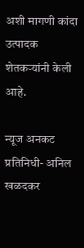अशी मागणी कांदा उत्पादक शेतकऱ्यांनी केली आहे.

न्यूज अनकट प्रतिनिधी- अनिल खळदकर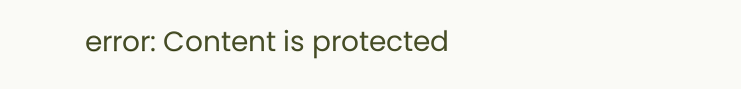error: Content is protected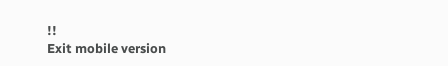!!
Exit mobile version